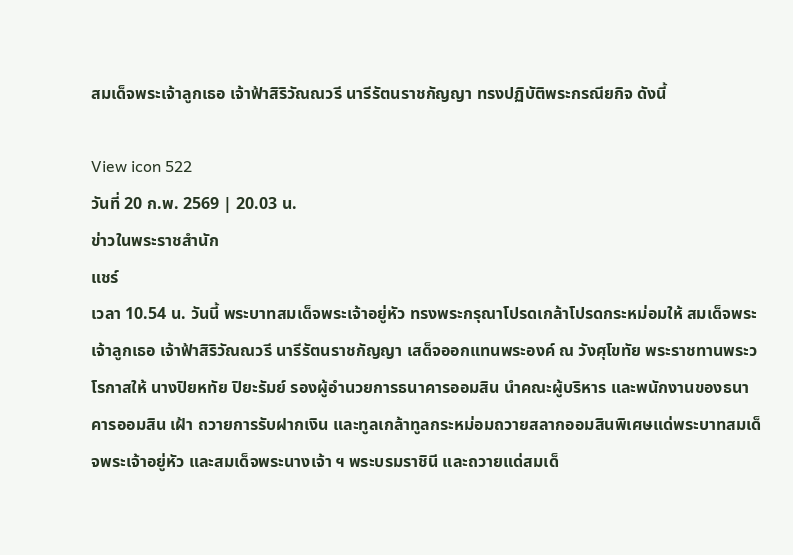สมเด็จพระเจ้าลูกเธอ เจ้าฟ้าสิริวัณณวรี นารีรัตนราชกัญญา ทรงปฏิบัติพระกรณียกิจ ดังนี้

View icon 522
วันที่ 20 ก.พ. 2569 | 20.03 น.
ข่าวในพระราชสำนัก
แชร์
เวลา 10.54 น. วันนี้ พระบาทสมเด็จพระเจ้าอยู่หัว ทรงพระกรุณาโปรดเกล้าโปรดกระหม่อมให้ สมเด็จพระเจ้าลูกเธอ เจ้าฟ้าสิริวัณณวรี นารีรัตนราชกัญญา เสด็จออกแทนพระองค์ ณ วังศุโขทัย พระราชทานพระวโรกาสให้ นางปิยหทัย ปิยะรัมย์ รองผู้อำนวยการธนาคารออมสิน นำคณะผู้บริหาร และพนักงานของธนาคารออมสิน เฝ้า ถวายการรับฝากเงิน และทูลเกล้าทูลกระหม่อมถวายสลากออมสินพิเศษแด่พระบาทสมเด็จพระเจ้าอยู่หัว และสมเด็จพระนางเจ้า ฯ พระบรมราชินี และถวายแด่สมเด็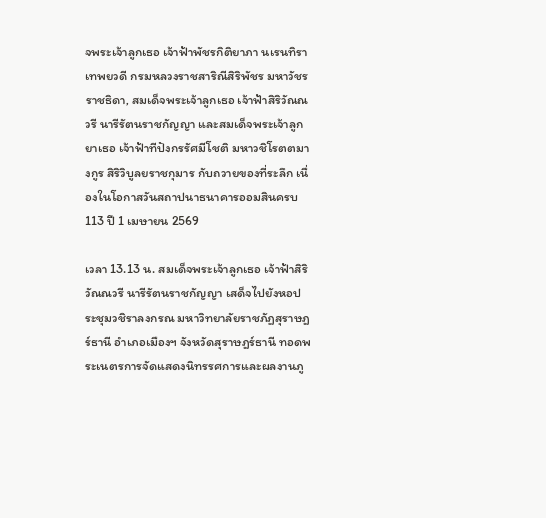จพระเจ้าลูกเธอ เจ้าฟ้าพัชรกิติยาภา นเรนทิราเทพยวดี กรมหลวงราชสาริณีสิริพัชร มหาวัชรราชธิดา, สมเด็จพระเจ้าลูกเธอ เจ้าฟ้าสิริวัณณวรี นารีรัตนราชกัญญา และสมเด็จพระเจ้าลูกยาเธอ เจ้าฟ้าทีปังกรรัศมีโชติ มหาวชิโรตตมางกูร สิริวิบูลยราชกุมาร กับถวายของที่ระลึก เนื่องในโอกาสวันสถาปนาธนาคารออมสินครบ 113 ปี 1 เมษายน 2569

เวลา 13.13 น. สมเด็จพระเจ้าลูกเธอ เจ้าฟ้าสิริวัณณวรี นารีรัตนราชกัญญา เสด็จไปยังหอประชุมวชิราลงกรณ มหาวิทยาลัยราชภัฏสุราษฎร์ธานี อำเภอเมืองฯ จังหวัดสุราษฎร์ธานี ทอดพระเนตรการจัดแสดงนิทรรศการและผลงานภู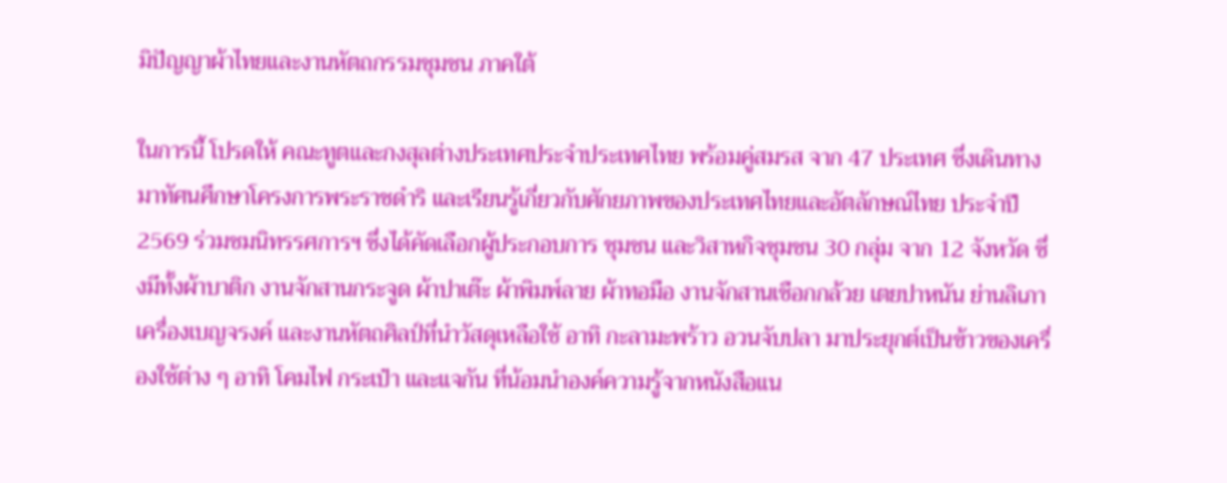มิปัญญาผ้าไทยและงานหัตถกรรมชุมชน ภาคใต้

ในการนี้ โปรดให้ คณะทูตและกงสุลต่างประเทศประจำประเทศไทย พร้อมคู่สมรส จาก 47 ประเทศ ซึ่งเดินทางมาทัศนศึกษาโครงการพระราชดำริ และเรียนรู้เกี่ยวกับศักยภาพของประเทศไทยและอัตลักษณ์ไทย ประจำปี 2569 ร่วมชมนิทรรศการฯ ซึ่งได้คัดเลือกผู้ประกอบการ ชุมชน และวิสาหกิจชุมชน 30 กลุ่ม จาก 12 จังหวัด ซึ่งมีทั้งผ้าบาติก งานจักสานกระจูด ผ้าปาเต๊ะ ผ้าพิมพ์ลาย ผ้าทอมือ งานจักสานเชือกกล้วย เตยปาหนัน ย่านลิเภา เครื่องเบญจรงค์ และงานหัตถศิลป์ที่นำวัสดุเหลือใช้ อาทิ กะลามะพร้าว อวนจับปลา มาประยุกต์เป็นข้าวของเครื่องใช้ต่าง ๆ อาทิ โคมไฟ กระเป๋า และแจกัน ที่น้อมนำองค์ความรู้จากหนังสือแน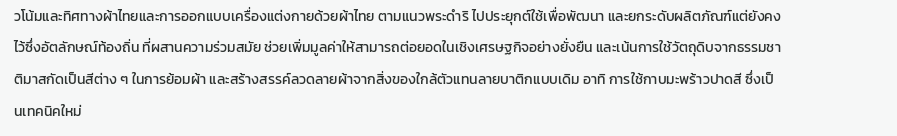วโน้มและทิศทางผ้าไทยและการออกแบบเครื่องแต่งกายด้วยผ้าไทย ตามแนวพระดำริ ไปประยุกต์ใช้เพื่อพัฒนา และยกระดับผลิตภัณฑ์แต่ยังคงไว้ซึ่งอัตลักษณ์ท้องถิ่น ที่ผสานความร่วมสมัย ช่วยเพิ่มมูลค่าให้สามารถต่อยอดในเชิงเศรษฐกิจอย่างยั่งยืน และเน้นการใช้วัตถุดิบจากธรรมชาติมาสกัดเป็นสีต่าง ๆ ในการย้อมผ้า และสร้างสรรค์ลวดลายผ้าจากสิ่งของใกล้ตัวแทนลายบาติกแบบเดิม อาทิ การใช้กาบมะพร้าวปาดสี ซึ่งเป็นเทคนิคใหม่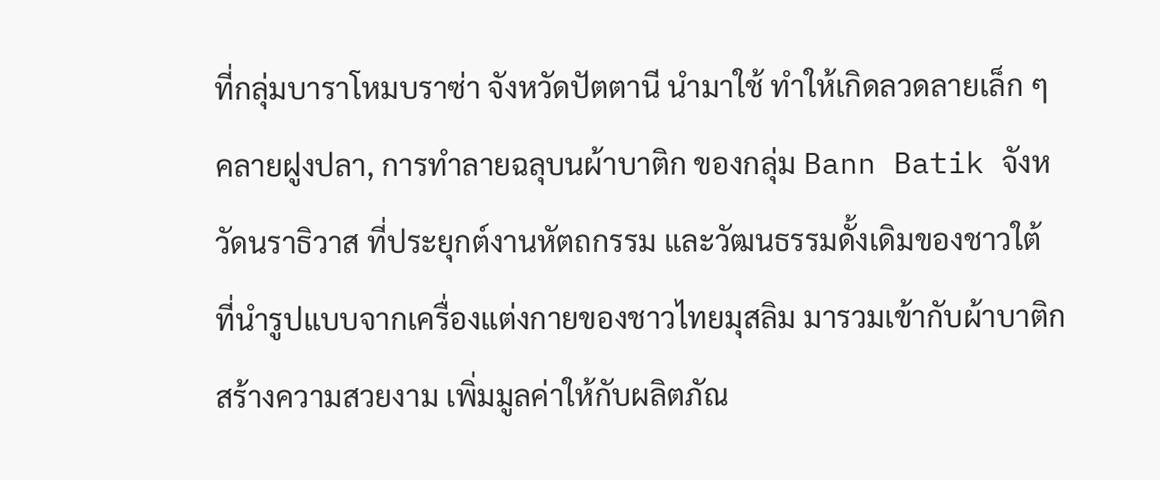ที่กลุ่มบาราโหมบราซ่า จังหวัดปัตตานี นำมาใช้ ทำให้เกิดลวดลายเล็ก ๆ คลายฝูงปลา, การทำลายฉลุบนผ้าบาติก ของกลุ่ม Bann Batik จังหวัดนราธิวาส ที่ประยุกต์งานหัตถกรรม และวัฒนธรรมดั้งเดิมของชาวใต้ ที่นำรูปแบบจากเครื่องแต่งกายของชาวไทยมุสลิม มารวมเข้ากับผ้าบาติก สร้างความสวยงาม เพิ่มมูลค่าให้กับผลิตภัณ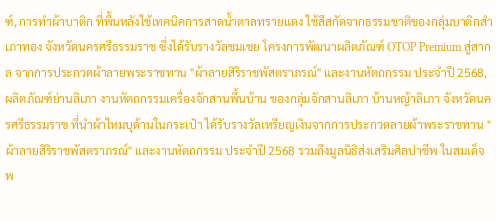ฑ์, การทำผ้าบาติก ที่พื้นหลังใช้เทคนิคการสาดน้ำตาลทรายแดง ใช้สีสกัดจากธรรมชาติของกลุ่มบาติกสำเภาทอง จังหวัดนครศรีธรรมราช ซึ่งได้รับรางวัลชมเชย โครงการพัฒนาผลิตภัณฑ์ OTOP Premium สู่สากล จากการประกวดผ้าลายพระราชทาน "ผ้าลายสิริราชพัสตราภรณ์" และงานหัตถกรรม ประจำปี 2568, ผลิตภัณฑ์ย่านลิเภา งานหัตถกรรมเครื่องจักสานพื้นบ้าน ของกลุ่มจักสานลิเภา บ้านหญ้าลิเภา จังหวัดนครศรีธรรมราช ที่นำผ้าไหมบุด้านในกระเป๋า ได้รับรางวัลเหรียญเงินจากการประกวดลายผ้าพระราชทาน "ผ้าลายสิริราชพัสตราภรณ์" และงานหัตถกรรม ประจำปี 2568 รวมถึงมูลนิธิส่งเสริมศิลปาชีพ ในสมเด็จพ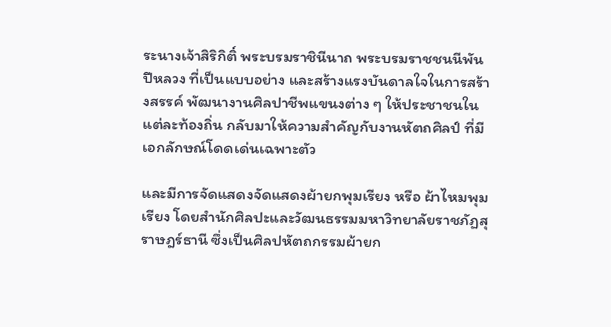ระนางเจ้าสิริกิติ์ พระบรมราชินีนาถ พระบรมราชชนนีพันปีหลวง ที่เป็นแบบอย่าง และสร้างแรงบันดาลใจในการสร้างสรรค์ พัฒนางานศิลปาชีพแขนงต่าง ๆ ให้ประชาชนในแต่ละท้องถิ่น กลับมาให้ความสำคัญกับงานหัตถศิลป์ ที่มีเอกลักษณ์โดดเด่นเฉพาะตัว

และมีการจัดแสดงจัดแสดงผ้ายกพุมเรียง หรือ ผ้าไหมพุมเรียง โดยสำนักศิลปะและวัฒนธรรมมหาวิทยาลัยราชภัฏสุราษฎร์ธานี ซึ่งเป็นศิลปหัตถกรรมผ้ายก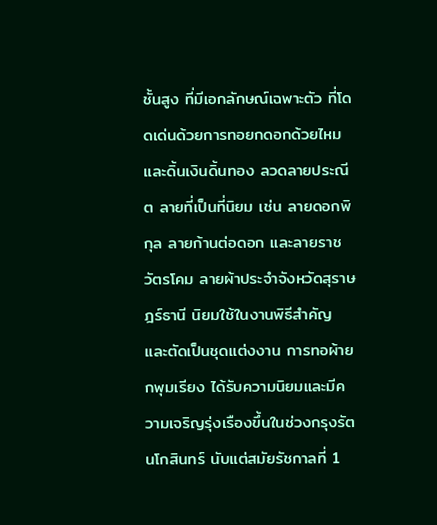ชั้นสูง ที่มีเอกลักษณ์เฉพาะตัว ที่โดดเด่นด้วยการทอยกดอกด้วยไหมและดิ้นเงินดิ้นทอง ลวดลายประณีต ลายที่เป็นที่นิยม เช่น ลายดอกพิกุล ลายก้านต่อดอก และลายราชวัตรโคม ลายผ้าประจำจังหวัดสุราษฎร์ธานี นิยมใช้ในงานพิธีสำคัญ และตัดเป็นชุดแต่งงาน การทอผ้ายกพุมเรียง ได้รับความนิยมและมีความเจริญรุ่งเรืองขึ้นในช่วงกรุงรัตนโกสินทร์ นับแต่สมัยรัชกาลที่ 1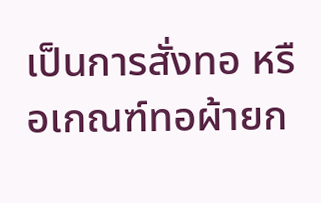เป็นการสั่งทอ หรือเกณฑ์ทอผ้ายก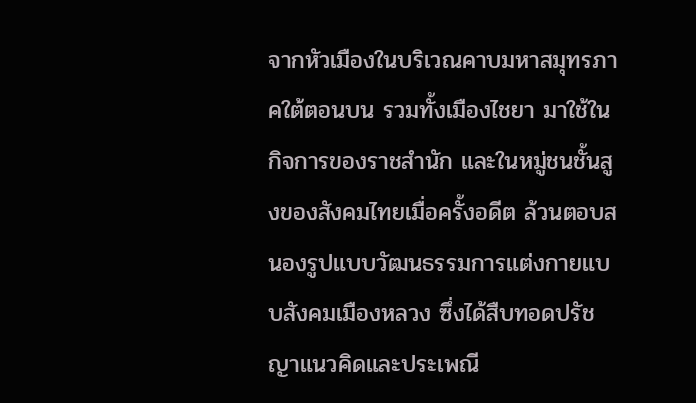จากหัวเมืองในบริเวณคาบมหาสมุทรภาคใต้ตอนบน รวมทั้งเมืองไชยา มาใช้ในกิจการของราชสำนัก และในหมู่ชนชั้นสูงของสังคมไทยเมื่อครั้งอดีต ล้วนตอบสนองรูปแบบวัฒนธรรมการแต่งกายแบบสังคมเมืองหลวง ซึ่งได้สืบทอดปรัชญาแนวคิดและประเพณี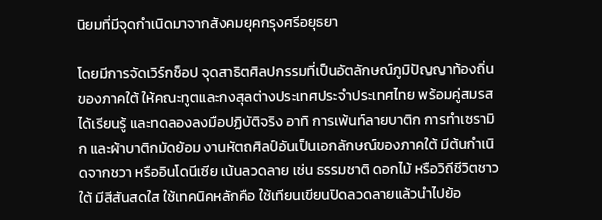นิยมที่มีจุดกำเนิดมาจากสังคมยุคกรุงศรีอยุธยา

โดยมีการจัดเวิร์กช็อป จุดสาธิตศิลปกรรมที่เป็นอัตลักษณ์ภูมิปัญญาท้องถิ่นของภาคใต้ ให้คณะทูตและกงสุลต่างประเทศประจำประเทศไทย พร้อมคู่สมรส ได้เรียนรู้ และทดลองลงมือปฏิบัติจริง อาทิ การเพ้นท์ลายบาติก การทำเซรามิก และผ้าบาติกมัดย้อม งานหัตถศิลป์อันเป็นเอกลักษณ์ของภาคใต้ มีต้นกำเนิดจากชวา หรืออินโดนีเซีย เน้นลวดลาย เช่น ธรรมชาติ ดอกไม้ หรือวิถีชีวิตชาวใต้ มีสีสันสดใส ใช้เทคนิคหลักคือ ใช้เทียนเขียนปิดลวดลายแล้วนำไปย้อ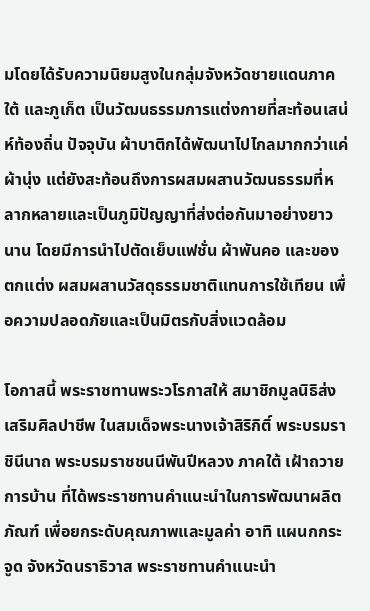มโดยได้รับความนิยมสูงในกลุ่มจังหวัดชายแดนภาคใต้ และภูเก็ต เป็นวัฒนธรรมการแต่งกายที่สะท้อนเสน่ห์ท้องถิ่น ปัจจุบัน ผ้าบาติกได้พัฒนาไปไกลมากกว่าแค่ผ้านุ่ง แต่ยังสะท้อนถึงการผสมผสานวัฒนธรรมที่หลากหลายและเป็นภูมิปัญญาที่ส่งต่อกันมาอย่างยาวนาน โดยมีการนำไปตัดเย็บแฟชั่น ผ้าพันคอ และของตกแต่ง ผสมผสานวัสดุธรรมชาติแทนการใช้เทียน เพื่อความปลอดภัยและเป็นมิตรกับสิ่งแวดล้อม

โอกาสนี้ พระราชทานพระวโรกาสให้ สมาชิกมูลนิธิส่งเสริมศิลปาชีพ ในสมเด็จพระนางเจ้าสิริกิติ์ พระบรมราชินีนาถ พระบรมราชชนนีพันปีหลวง ภาคใต้ เฝ้าถวายการบ้าน ที่ได้พระราชทานคำแนะนำในการพัฒนาผลิตภัณฑ์ เพื่อยกระดับคุณภาพและมูลค่า อาทิ แผนกกระจูด จังหวัดนราธิวาส พระราชทานคำแนะนำ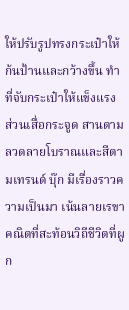ให้ปรับรูปทรงกระเป๋าให้ก้นป้านและกว้างขึ้น ทำที่จับกระเป๋าให้แข็งแรง ส่วนเสื่อกระจูด สานตามลวดลายโบราณและสีตามเทรนด์ บุ๊ก มีเรื่องราวความเป็นมา เน้นลายเรขาคณิตที่สะท้อนวิถีชีวิตที่ผูก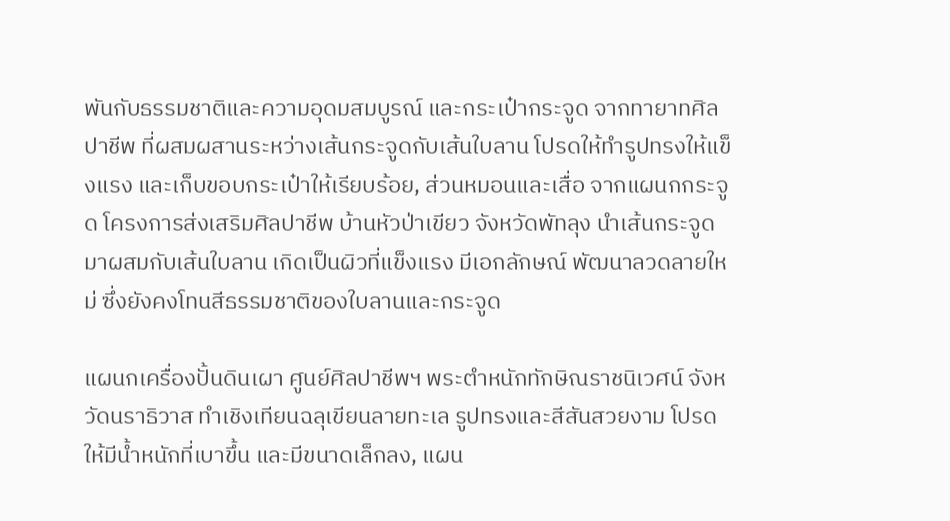พันกับธรรมชาติและความอุดมสมบูรณ์ และกระเป๋ากระจูด จากทายาทศิลปาชีพ ที่ผสมผสานระหว่างเส้นกระจูดกับเส้นใบลาน โปรดให้ทำรูปทรงให้แข็งแรง และเก็บขอบกระเป๋าให้เรียบร้อย, ส่วนหมอนและเสื่อ จากแผนกกระจูด โครงการส่งเสริมศิลปาชีพ บ้านหัวป่าเขียว จังหวัดพัทลุง นำเส้นกระจูดมาผสมกับเส้นใบลาน เกิดเป็นผิวที่แข็งแรง มีเอกลักษณ์ พัฒนาลวดลายใหม่ ซึ่งยังคงโทนสีธรรมชาติของใบลานและกระจูด

แผนกเครื่องปั้นดินเผา ศูนย์ศิลปาชีพฯ พระตำหนักทักษิณราชนิเวศน์ จังหวัดนราธิวาส ทำเชิงเทียนฉลุเขียนลายทะเล รูปทรงและสีสันสวยงาม โปรดให้มีน้ำหนักที่เบาขึ้น และมีขนาดเล็กลง, แผน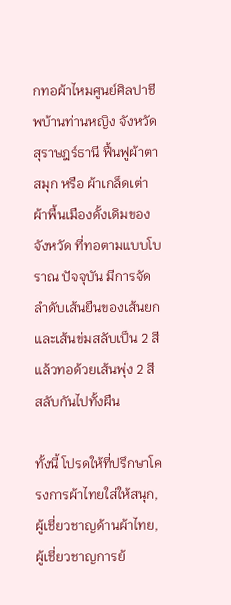กทอผ้าไหมศูนย์ศิลปาชีพบ้านท่านหญิง จังหวัดสุราษฎร์ธานี ฟื้นฟูผ้าตาสมุก หรือ ผ้าเกล็ดเต่า ผ้าพื้นเมืองดั้งเดิมของจังหวัด ที่ทอตามแบบโบราณ ปัจจุบัน มีการจัดลำดับเส้นยืนของเส้นยกและเส้นข่มสลับเป็น 2 สี แล้วทอด้วยเส้นพุ่ง 2 สี สลับกันไปทั้งผืน

ทั้งนี้ โปรดให้ที่ปรึกษาโครงการผ้าไทยใส่ให้สนุก, ผู้เชี่ยวชาญด้านผ้าไทย, ผู้เชี่ยวชาญการย้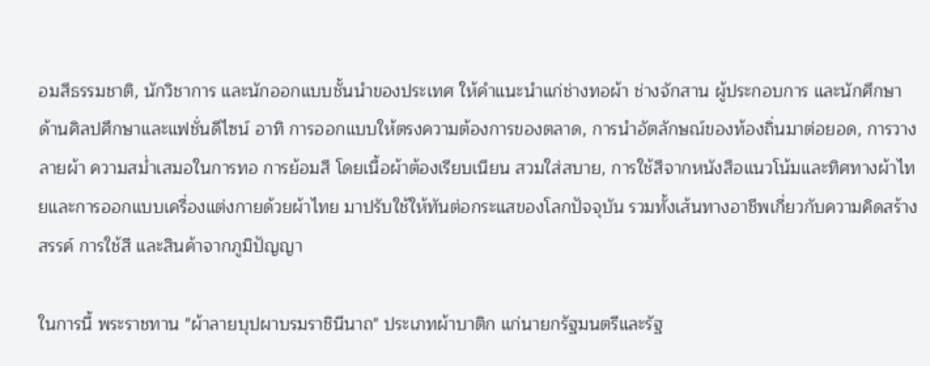อมสีธรรมชาติ, นักวิชาการ และนักออกแบบชั้นนำของประเทศ ให้คำแนะนำแก่ช่างทอผ้า ช่างจักสาน ผู้ประกอบการ และนักศึกษาด้านศิลปศึกษาและแฟชั่นดีไซน์ อาทิ การออกแบบให้ตรงความต้องการของตลาด, การนำอัตลักษณ์ของท้องถิ่นมาต่อยอด, การวางลายผ้า ความสม่ำเสมอในการทอ การย้อมสี โดยเนื้อผ้าต้องเรียบเนียน สวมใส่สบาย, การใช้สีจากหนังสือแนวโน้มและทิศทางผ้าไทยและการออกแบบเครื่องแต่งกายด้วยผ้าไทย มาปรับใช้ให้ทันต่อกระแสของโลกปัจจุบัน รวมทั้งเส้นทางอาชีพเกี่ยวกับความคิดสร้างสรรค์ การใช้สี และสินค้าจากภูมิปัญญา

ในการนี้ พระราชทาน "ผ้าลายบุปผาบรมราชินีนาถ" ประเภทผ้าบาติก แก่นายกรัฐมนตรีและรัฐ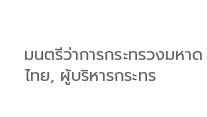มนตรีว่าการกระทรวงมหาดไทย, ผู้บริหารกระทร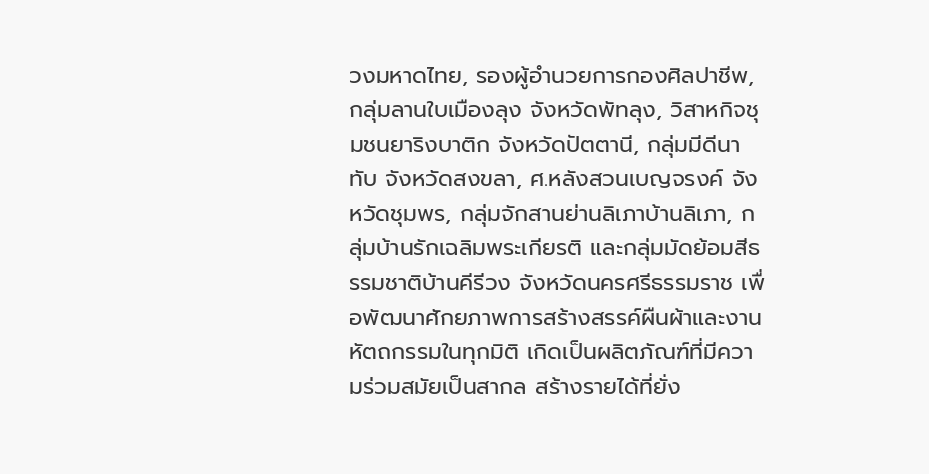วงมหาดไทย, รองผู้อำนวยการกองศิลปาชีพ, กลุ่มลานใบเมืองลุง จังหวัดพัทลุง, วิสาหกิจชุมชนยาริงบาติก จังหวัดปัตตานี, กลุ่มมีดีนาทับ จังหวัดสงขลา, ศ.หลังสวนเบญจรงค์ จังหวัดชุมพร, กลุ่มจักสานย่านลิเภาบ้านลิเภา, กลุ่มบ้านรักเฉลิมพระเกียรติ และกลุ่มมัดย้อมสีธรรมชาติบ้านคีรีวง จังหวัดนครศรีธรรมราช เพื่อพัฒนาศักยภาพการสร้างสรรค์ผืนผ้าและงานหัตถกรรมในทุกมิติ เกิดเป็นผลิตภัณฑ์ที่มีความร่วมสมัยเป็นสากล สร้างรายได้ที่ยั่ง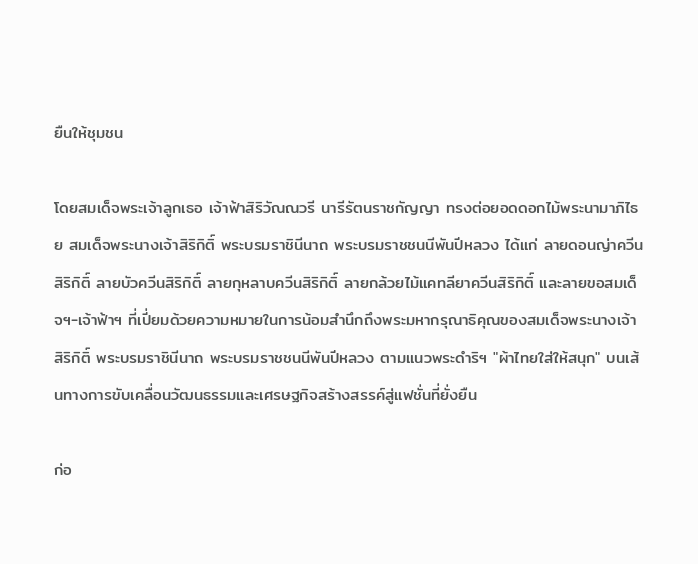ยืนให้ชุมชน

โดยสมเด็จพระเจ้าลูกเธอ เจ้าฟ้าสิริวัณณวรี นารีรัตนราชกัญญา ทรงต่อยอดดอกไม้พระนามาภิไธย สมเด็จพระนางเจ้าสิริกิติ์ พระบรมราชินีนาถ พระบรมราชชนนีพันปีหลวง ได้แก่ ลายดอนญ่าควีนสิริกิติ์ ลายบัวควีนสิริกิติ์ ลายกุหลาบควีนสิริกิติ์ ลายกล้วยไม้แคทลียาควีนสิริกิติ์ และลายขอสมเด็จฯ-เจ้าฟ้าฯ ที่เปี่ยมด้วยความหมายในการน้อมสำนึกถึงพระมหากรุณาธิคุณของสมเด็จพระนางเจ้าสิริกิติ์ พระบรมราชินีนาถ พระบรมราชชนนีพันปีหลวง ตามแนวพระดำริฯ "ผ้าไทยใส่ให้สนุก" บนเส้นทางการขับเคลื่อนวัฒนธรรมและเศรษฐกิจสร้างสรรค์สู่แฟชั่นที่ยั่งยืน

ก่อ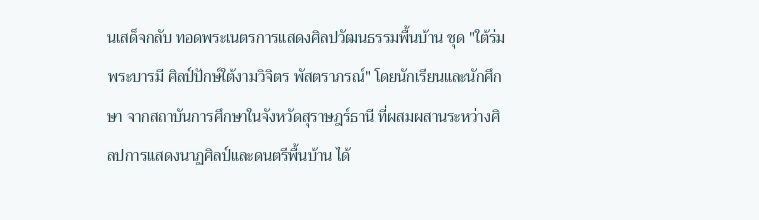นเสด็จกลับ ทอดพระเนตรการแสดงศิลปวัฒนธรรมพื้นบ้าน ชุด "ใต้ร่มพระบารมี ศิลป์ปักษ์ใต้งามวิจิตร พัสตราภรณ์" โดยนักเรียนและนักศึกษา จากสถาบันการศึกษาในจังหวัดสุราษฎร์ธานี ที่ผสมผสานระหว่างศิลปการแสดงนาฏศิลป์และดนตรีพื้นบ้าน ได้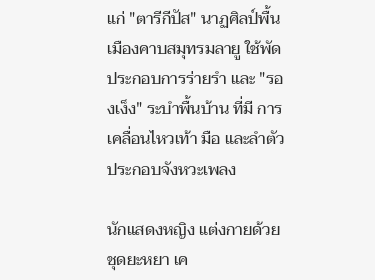แก่ "ตารีกีปัส" นาฏศิลป์พื้นเมืองคาบสมุทรมลายู ใช้พัดประกอบการร่ายรำ และ "รองเง็ง" ระบำพื้นบ้าน ที่มี การเคลื่อนไหวเท้า มือ และลำตัว ประกอบจังหวะเพลง

นักแสดงหญิง แต่งกายด้วยชุดยะหยา เค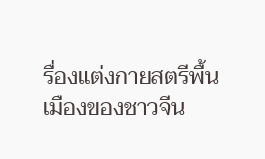รื่องแต่งกายสตรีพื้นเมืองของชาวจีน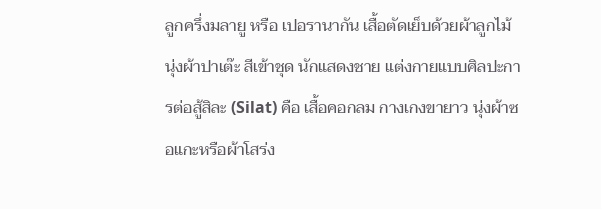ลูกครึ่งมลายู หรือ เปอรานากัน เสื้อตัดเย็บด้วยผ้าลูกไม้ นุ่งผ้าปาเต๊ะ สีเข้าชุด นักแสดงชาย แต่งกายแบบศิลปะการต่อสู้สิละ (Silat) คือ เสื้อคอกลม กางเกงขายาว นุ่งผ้าซอแกะหรือผ้าโสร่ง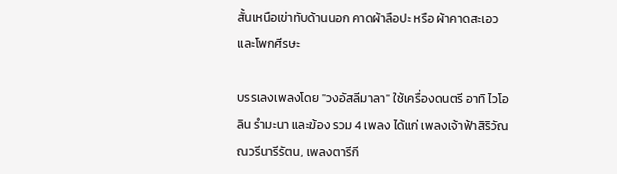สั้นเหนือเข่าทับด้านนอก คาดผ้าลือปะ หรือ ผ้าคาดสะเอว และโพกศีรษะ

บรรเลงเพลงโดย "วงอัสลีมาลา" ใช้เครื่องดนตรี อาทิ ไวโอลิน รำมะนา และฆ้อง รวม 4 เพลง ได้แก่ เพลงเจ้าฟ้าสิริวัณณวรีนารีรัตน, เพลงตารีกี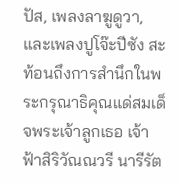ปัส, เพลงลาฆูดูวา, และเพลงปูโจ๊ะปีซัง สะท้อนถึงการสำนึกในพระกรุณาธิคุณแด่สมเด็จพระเจ้าลูกเธอ เจ้าฟ้าสิริวัณณวรี นารีรัต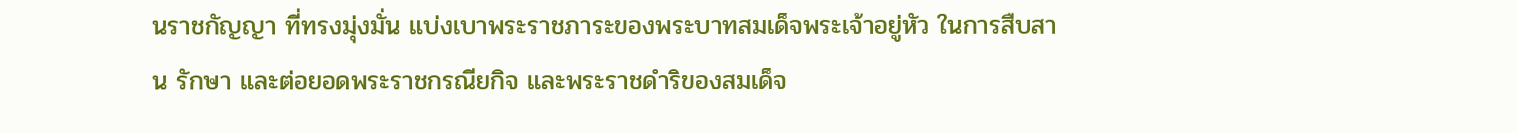นราชกัญญา ที่ทรงมุ่งมั่น แบ่งเบาพระราชภาระของพระบาทสมเด็จพระเจ้าอยู่หัว ในการสืบสาน รักษา และต่อยอดพระราชกรณียกิจ และพระราชดำริของสมเด็จ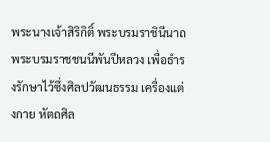พระนางเจ้าสิริกิติ์ พระบรมราชินีนาถ พระบรมราชชนนีพันปีหลวง เพื่อธำรงรักษาไว้ซึ่งศิลปวัฒนธรรม เครื่องแต่งกาย หัตถศิล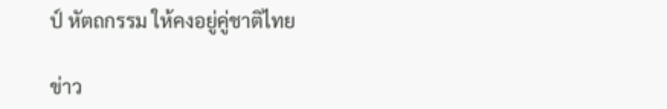ป์ หัตถกรรม ให้คงอยู่คู่ชาติไทย

ข่าว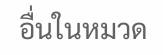อื่นในหมวด